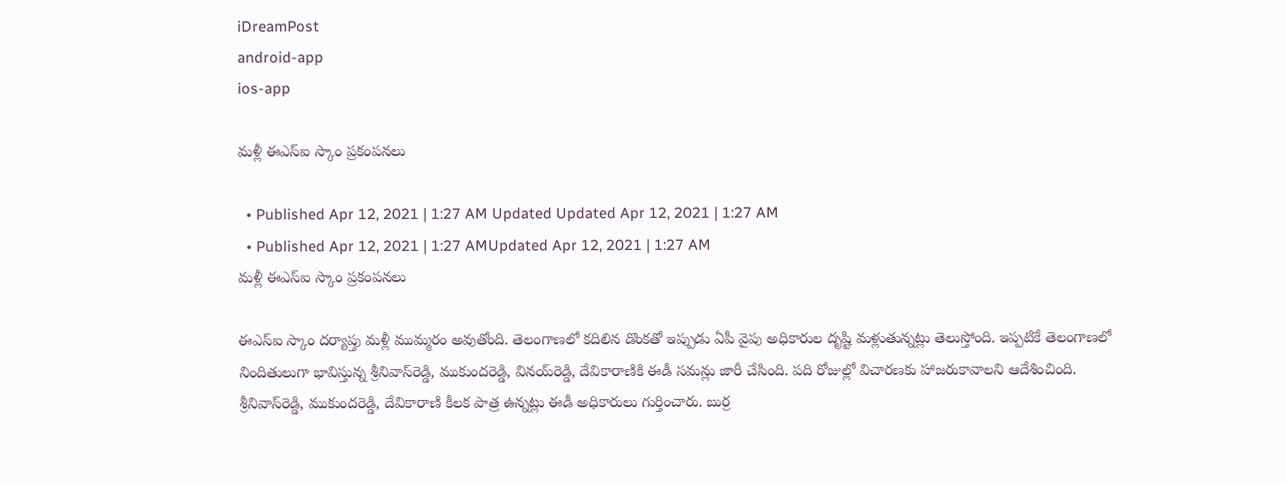iDreamPost
android-app
ios-app

మళ్లీ ఈఎస్ఐ స్కాం ప్రకంపనలు

  • Published Apr 12, 2021 | 1:27 AM Updated Updated Apr 12, 2021 | 1:27 AM
  • Published Apr 12, 2021 | 1:27 AMUpdated Apr 12, 2021 | 1:27 AM
మళ్లీ ఈఎస్ఐ స్కాం ప్రకంపనలు

ఈఎస్‌ఐ స్కాం ద‌ర్యాప్తు మ‌ళ్లీ ముమ్మరం అవుతోంది. తెలంగాణ‌లో క‌దిలిన డొంకతో ఇప్పుడు ఏపీ వైపు అధికారుల దృష్టి మ‌ళ్లుతున్న‌ట్లు తెలుస్తోంది. ఇప్ప‌టికే తెలంగాణ‌లో నిందితులుగా భావిస్తున్న‌ శ్రీనివాస్‌రెడ్డి, ముకుందరెడ్డి, వినయ్‌రెడ్డి, దేవికారాణికి ఈడీ సమన్లు జారీ చేసింది. పది రోజుల్లో విచారణకు హాజరుకావాలని ఆదేశించింది. శ్రీనివాస్‌రెడ్డి, ముకుందరెడ్డి, దేవికారాణి కీలక పాత్ర ఉన్నట్లు ఈడీ అధికారులు గుర్తించారు. బుర్ర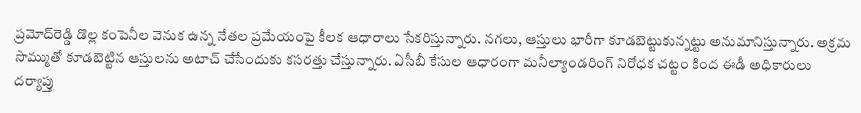ప్రమోద్‌రెడ్డి డొల్ల కంపెనీల వెనుక ఉన్న నేతల ప్రమేయంపై కీలక ఆధారాలు సేకరిస్తున్నారు. నగలు, ఆస్తులు భారీగా కూడబెట్టుకున్నట్టు అనుమానిస్తున్నారు. అక్రమ సొమ్ముతో కూడబెట్టిన ఆస్తులను అటాచ్ చేసేందుకు కసరత్తు చేస్తున్నారు. ఏసీబీ కేసుల ఆధారంగా మనీల్యాండరింగ్‌ నిరోధక చట్టం కింద ఈడీ అధికారులు దర్యాప్తు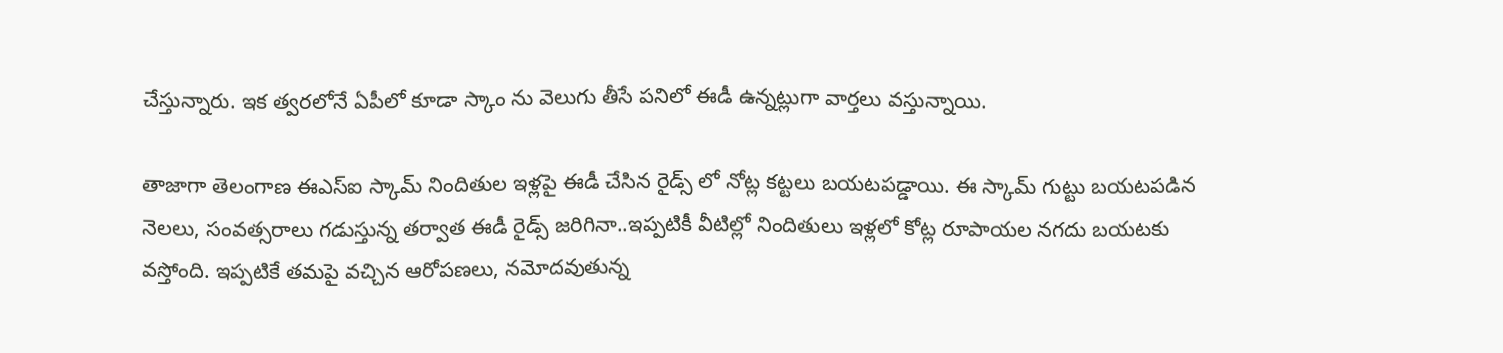చేస్తున్నారు. ఇక త్వ‌ర‌లోనే ఏపీలో కూడా స్కాం ను వెలుగు తీసే ప‌నిలో ఈడీ ఉన్న‌ట్లుగా వార్త‌లు వ‌స్తున్నాయి.

తాజాగా తెలంగాణ ఈఎస్ఐ స్కామ్ నిందితుల ఇళ్ల‌పై ఈడీ చేసిన రైడ్స్ లో నోట్ల క‌ట్ట‌లు బ‌య‌ట‌ప‌డ్డాయి. ఈ స్కామ్ గుట్టు బ‌య‌ట‌ప‌డిన నెల‌లు, సంవ‌త్స‌రాలు గ‌డుస్తున్న త‌ర్వాత ఈడీ రైడ్స్ జ‌రిగినా..ఇప్ప‌టికీ వీటిల్లో నిందితులు ఇళ్ల‌లో కోట్ల రూపాయ‌ల న‌గ‌దు బ‌య‌ట‌కు వ‌స్తోంది. ఇప్ప‌టికే త‌మ‌పై వ‌చ్చిన ఆరోప‌ణ‌లు, న‌మోద‌వుతున్న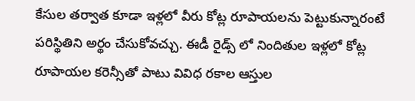కేసుల త‌ర్వాత కూడా ఇళ్ల‌లో వీరు కోట్ల రూపాయ‌ల‌ను పెట్టుకున్నారంటే ప‌రిస్థితిని అర్థం చేసుకోవ‌చ్చు. ఈడీ రైడ్స్ లో నిందితుల ఇళ్ల‌లో కోట్ల రూపాయ‌ల క‌రెన్సీతో పాటు వివిధ ర‌కాల ఆస్తుల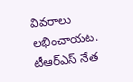వివ‌రాలు ల‌భించాయ‌ట‌. టీఆర్ఎస్ నేత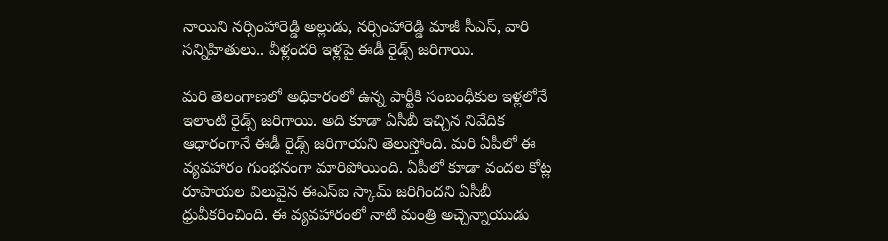నాయిని న‌ర్సింహారెడ్డి అల్లుడు, న‌ర్సింహారెడ్డి మాజీ సీఎస్, వారి స‌న్నిహితులు.. వీళ్లంద‌రి ఇళ్ల‌పై ఈడీ రైడ్స్ జ‌రిగాయి.

మ‌రి తెలంగాణ‌లో అధికారంలో ఉన్న పార్టీకి సంబంధీకుల ఇళ్ల‌లోనే ఇలాంటి రైడ్స్ జ‌రిగాయి. అది కూడా ఏసీబీ ఇచ్చిన నివేదిక ఆధారంగానే ఈడీ రైడ్స్ జ‌రిగాయ‌ని తెలుస్తోంది. మ‌రి ఏపీలో ఈ వ్య‌వ‌హారం గుంభ‌నంగా మారిపోయింది. ఏపీలో కూడా వందల కోట్ల రూపాయ‌ల విలువైన ఈఎస్ఐ స్కామ్ జ‌రిగింద‌ని ఏసీబీ ధ్రువీక‌రించింది. ఈ వ్య‌వ‌హారంలో నాటి మంత్రి అచ్చెన్నాయుడు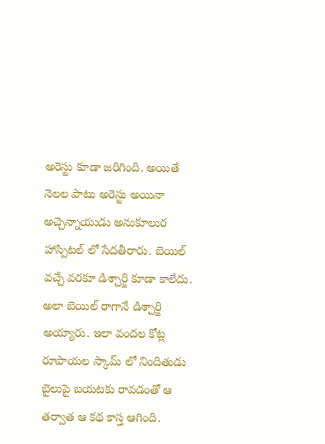అరెస్టు కూడా జ‌రిగింది. అయితే నెల‌ల పాటు అరెస్టు అయినా అచ్చెన్నాయుడు అనుకూలుర హాస్పిట‌ల్ లో సేద‌తీరారు. బెయిల్ వ‌చ్చే వ‌ర‌కూ డిశ్చార్జి కూడా కాలేదు. అలా బెయిల్ రాగానే డిశ్చార్జి అయ్యారు. ఇలా వంద‌ల కోట్ల రూపాయ‌ల స్కామ్ లో నిందితుడు బైలుపై బ‌య‌ట‌కు రావ‌డంతో ఆ త‌ర్వాత ఆ క‌థ కాస్త ఆగింది.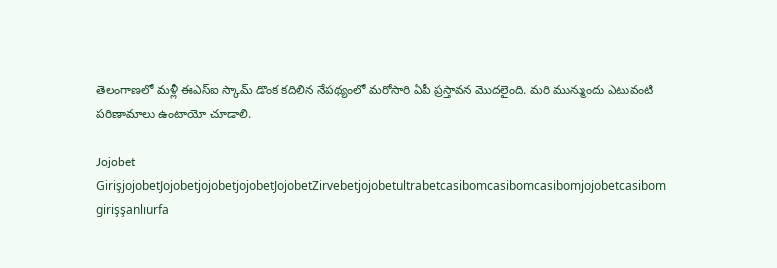తెలంగాణ‌లో మ‌ళ్లీ ఈఎస్ఐ స్కామ్ డొంక క‌దిలిన నేప‌థ్యంలో మ‌రోసారి ఏపీ ప్ర‌స్తావ‌న మొద‌లైంది. మ‌రి మున్ముందు ఎటువంటి ప‌రిణామాలు ఉంటాయో చూడాలి.

Jojobet GirişjojobetJojobetjojobetjojobetJojobetZirvebetjojobetultrabetcasibomcasibomcasibomjojobetcasibom girişşanlıurfa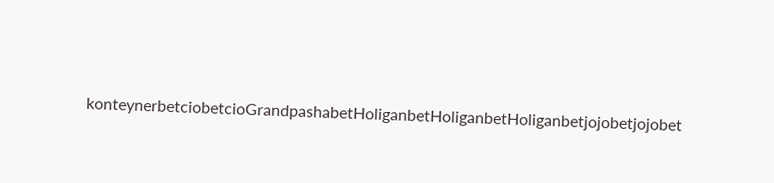konteynerbetciobetcioGrandpashabetHoliganbetHoliganbetHoliganbetjojobetjojobet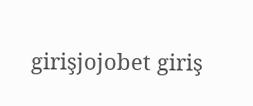girişjojobet giriş